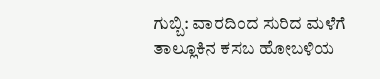ಗುಬ್ಬಿ: ವಾರದಿಂದ ಸುರಿದ ಮಳೆಗೆ ತಾಲ್ಲೂಕಿನ ಕಸಬ ಹೋಬಳಿಯ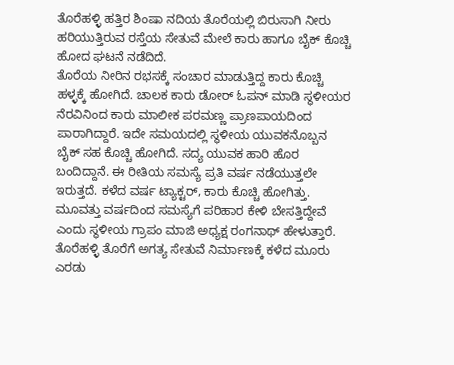ತೊರೆಹಳ್ಳಿ ಹತ್ತಿರ ಶಿಂಷಾ ನದಿಯ ತೊರೆಯಲ್ಲಿ ಬಿರುಸಾಗಿ ನೀರು ಹರಿಯುತ್ತಿರುವ ರಸ್ತೆಯ ಸೇತುವೆ ಮೇಲೆ ಕಾರು ಹಾಗೂ ಬೈಕ್ ಕೊಚ್ಚಿ ಹೋದ ಘಟನೆ ನಡೆದಿದೆ.
ತೊರೆಯ ನೀರಿನ ರಭಸಕ್ಕೆ ಸಂಚಾರ ಮಾಡುತ್ತಿದ್ದ ಕಾರು ಕೊಚ್ಚಿ ಹಳ್ಳಕ್ಕೆ ಹೋಗಿದೆ. ಚಾಲಕ ಕಾರು ಡೋರ್ ಓಪನ್ ಮಾಡಿ ಸ್ಥಳೀಯರ ನೆರವಿನಿಂದ ಕಾರು ಮಾಲೀಕ ಪರಮಣ್ಣ ಪ್ರಾಣಪಾಯದಿಂದ
ಪಾರಾಗಿದ್ದಾರೆ. ಇದೇ ಸಮಯದಲ್ಲಿ ಸ್ಥಳೀಯ ಯುವಕನೊಬ್ಬನ ಬೈಕ್ ಸಹ ಕೊಚ್ಚಿ ಹೋಗಿದೆ. ಸದ್ಯ ಯುವಕ ಹಾರಿ ಹೊರ ಬಂದಿದ್ದಾನೆ. ಈ ರೀತಿಯ ಸಮಸ್ಯೆ ಪ್ರತಿ ವರ್ಷ ನಡೆಯುತ್ತಲೇ ಇರುತ್ತದೆ. ಕಳೆದ ವರ್ಷ ಟ್ಯಾಕ್ಟರ್, ಕಾರು ಕೊಚ್ಚಿ ಹೋಗಿತ್ತು. ಮೂವತ್ತು ವರ್ಷದಿಂದ ಸಮಸ್ಯೆಗೆ ಪರಿಹಾರ ಕೇಳಿ ಬೇಸತ್ತಿದ್ದೇವೆ ಎಂದು ಸ್ಥಳೀಯ ಗ್ರಾಪಂ ಮಾಜಿ ಅಧ್ಯಕ್ಷ ರಂಗನಾಥ್ ಹೇಳುತ್ತಾರೆ. ತೊರೆಹಳ್ಳಿ ತೊರೆಗೆ ಅಗತ್ಯ ಸೇತುವೆ ನಿರ್ಮಾಣಕ್ಕೆ ಕಳೆದ ಮೂರು ಎರಡು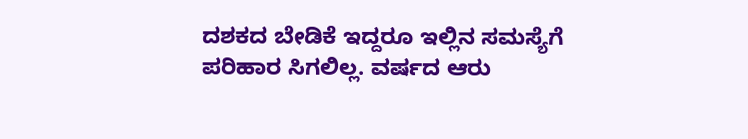ದಶಕದ ಬೇಡಿಕೆ ಇದ್ದರೂ ಇಲ್ಲಿನ ಸಮಸ್ಯೆಗೆ ಪರಿಹಾರ ಸಿಗಲಿಲ್ಲ. ವರ್ಷದ ಆರು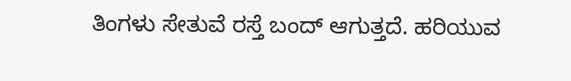ತಿಂಗಳು ಸೇತುವೆ ರಸ್ತೆ ಬಂದ್ ಆಗುತ್ತದೆ. ಹರಿಯುವ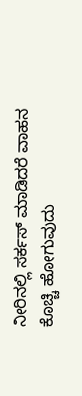ನೀರಿನಲ್ಲಿ ಸರ್ಕಸ್ ಮಾಡಿದರೆ ವಾಹನ ಕೊಚ್ಚಿ ಹೋಗುವುದು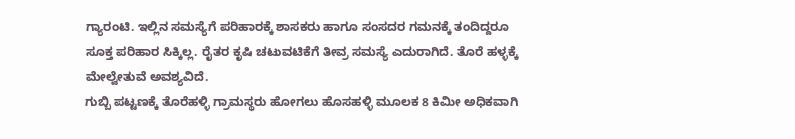ಗ್ಯಾರಂಟಿ. ಇಲ್ಲಿನ ಸಮಸ್ಯೆಗೆ ಪರಿಹಾರಕ್ಕೆ ಶಾಸಕರು ಹಾಗೂ ಸಂಸದರ ಗಮನಕ್ಕೆ ತಂದಿದ್ದರೂ ಸೂಕ್ತ ಪರಿಹಾರ ಸಿಕ್ಕಿಲ್ಲ. ರೈತರ ಕೃಷಿ ಚಟುವಟಿಕೆಗೆ ತೀವ್ರ ಸಮಸ್ಯೆ ಎದುರಾಗಿದೆ. ತೊರೆ ಹಳ್ಳಕ್ಕೆ ಮೇಲ್ವೇತುವೆ ಅವಶ್ಯವಿದೆ.
ಗುಬ್ಬಿ ಪಟ್ಟಣಕ್ಕೆ ತೊರೆಹಳ್ಳಿ ಗ್ರಾಮಸ್ಥರು ಹೋಗಲು ಹೊಸಹಳ್ಳಿ ಮೂಲಕ 8 ಕಿಮೀ ಅಧಿಕವಾಗಿ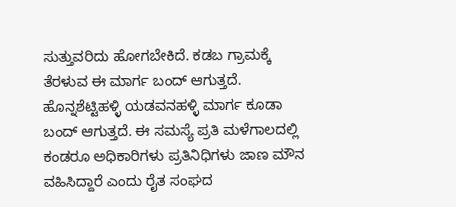ಸುತ್ತುವರಿದು ಹೋಗಬೇಕಿದೆ. ಕಡಬ ಗ್ರಾಮಕ್ಕೆ ತೆರಳುವ ಈ ಮಾರ್ಗ ಬಂದ್ ಆಗುತ್ತದೆ. ಹೊನ್ನಶೆಟ್ಟಿಹಳ್ಳಿ ಯಡವನಹಳ್ಳಿ ಮಾರ್ಗ ಕೂಡಾ ಬಂದ್ ಆಗುತ್ತದೆ. ಈ ಸಮಸ್ಯೆ ಪ್ರತಿ ಮಳೆಗಾಲದಲ್ಲಿ ಕಂಡರೂ ಅಧಿಕಾರಿಗಳು ಪ್ರತಿನಿಧಿಗಳು ಜಾಣ ಮೌನ ವಹಿಸಿದ್ದಾರೆ ಎಂದು ರೈತ ಸಂಘದ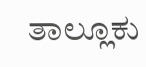ತಾಲ್ಲೂಕು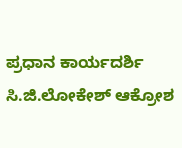ಪ್ರಧಾನ ಕಾರ್ಯದರ್ಶಿ ಸಿ.ಜಿ.ಲೋಕೇಶ್ ಆಕ್ರೋಶ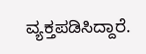ವ್ಯಕ್ತಪಡಿಸಿದ್ದಾರೆ.